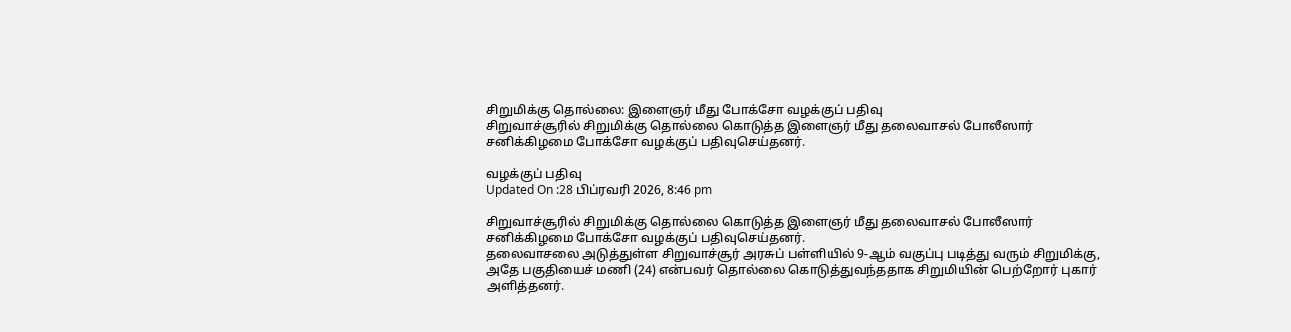சிறுமிக்கு தொல்லை: இளைஞர் மீது போக்சோ வழக்குப் பதிவு
சிறுவாச்சூரில் சிறுமிக்கு தொல்லை கொடுத்த இளைஞர் மீது தலைவாசல் போலீஸார் சனிக்கிழமை போக்சோ வழக்குப் பதிவுசெய்தனர்.

வழக்குப் பதிவு
Updated On :28 பிப்ரவரி 2026, 8:46 pm

சிறுவாச்சூரில் சிறுமிக்கு தொல்லை கொடுத்த இளைஞர் மீது தலைவாசல் போலீஸார் சனிக்கிழமை போக்சோ வழக்குப் பதிவுசெய்தனர்.
தலைவாசலை அடுத்துள்ள சிறுவாச்சூர் அரசுப் பள்ளியில் 9-ஆம் வகுப்பு படித்து வரும் சிறுமிக்கு, அதே பகுதியைச் மணி (24) என்பவர் தொல்லை கொடுத்துவந்ததாக சிறுமியின் பெற்றோர் புகார் அளித்தனர்.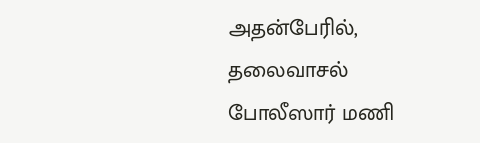அதன்பேரில், தலைவாசல் போலீஸார் மணி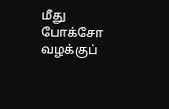மீது போக்சோ வழக்குப்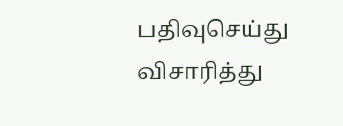பதிவுசெய்து விசாரித்து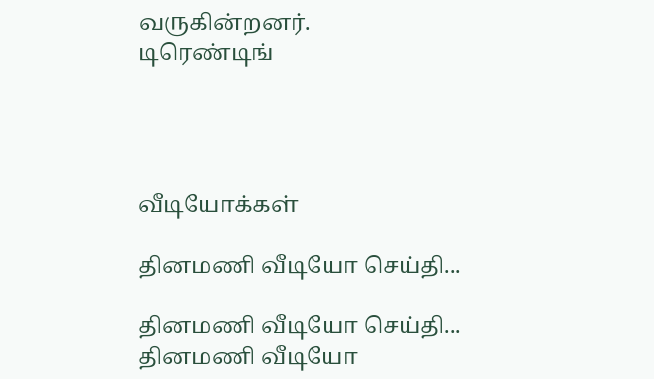வருகின்றனர்.
டிரெண்டிங்




வீடியோக்கள்

தினமணி வீடியோ செய்தி...

தினமணி வீடியோ செய்தி...
தினமணி வீடியோ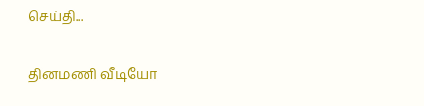செய்தி...

தினமணி வீடியோ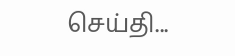செய்தி...